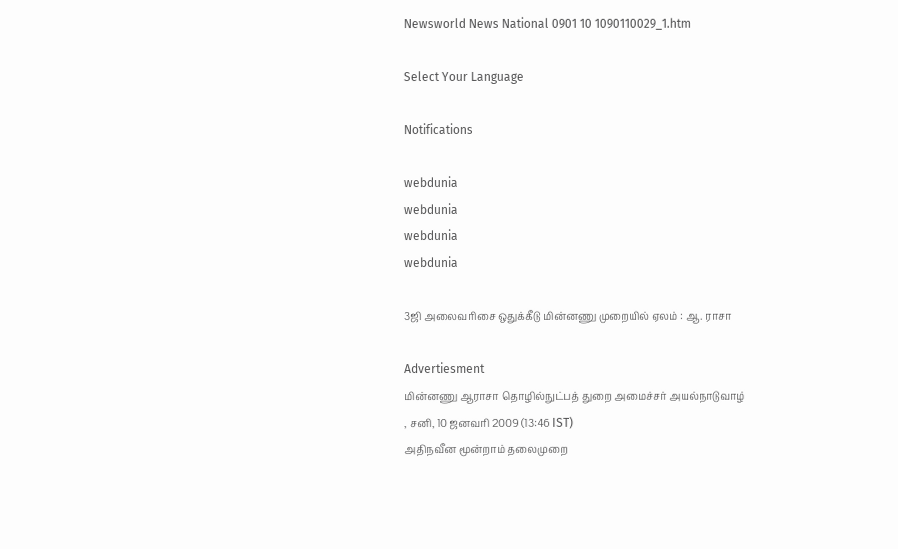Newsworld News National 0901 10 1090110029_1.htm

Select Your Language

Notifications

webdunia
webdunia
webdunia
webdunia

3ஜி அலைவரிசை ஒதுக்கீடு மின்னணு முறையில் ஏலம் : ஆ. ராசா

Advertiesment
மின்னணு ஆராசா தொழில்நுட்பத் துறை அமைச்சர் அயல்நாடுவாழ்
, சனி, 10 ஜனவரி 2009 (13:46 IST)
அதிநவீன மூன்றாம் தலைமுறை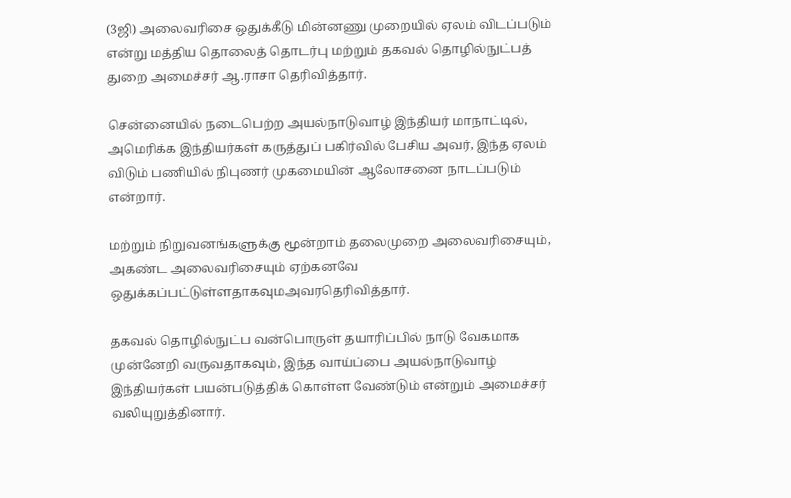(3ஜி) அலைவரிசை ஒதுக்கீடு மின்னணு முறையில் ஏலம் விடப்படும் என்று மத்திய தொலைத் தொடர்பு மற்றும் தகவல் தொழில்நுட்பத் துறை அமைச்சர் ஆ.ராசா தெரிவித்தார்.

சென்னையில் நடைபெற்ற அய‌ல்நாடுவாழ் இந்தியர் மாநாட்டில், அமெரிக்க இந்தியர்கள் கருத்துப் பகிர்வில் பேசிய அவர், இந்த ஏலம் விடும் பணியில் நிபுணர் முகமையின் ஆலோசனை நாடப்படும் என்றார்.

மற்றும் நிறுவனங்களுக்கு மூன்றாம் தலைமுறை அலைவரிசையும், அகண்ட அலைவரிசையும் ஏற்கனவே ஒதுக்கப்பட்டுள்ளதாகவு‌மஅவ‌ரதெரிவித்தார்.

தகவல் தொழில்நுட்ப வன்பொருள் தயாரிப்பில் நாடு வேகமாக முன்னேறி வருவதாகவும், இந்த வாய்ப்பை அய‌ல்நாடுவாழ் இந்தியர்கள் பயன்படுத்திக் கொள்ள வேண்டும் என்றும் அமைச்சர் வலியுறுத்தினார்.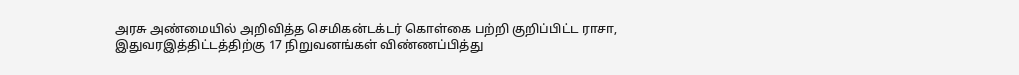அரசு அண்மையில் அறிவித்த செமிகன்டக்டர் கொள்கை பற்றி குறிப்பிட்ட ராசா, இதுவரஇத்திட்டத்திற்கு 17 நிறுவனங்கள் விண்ணப்பித்து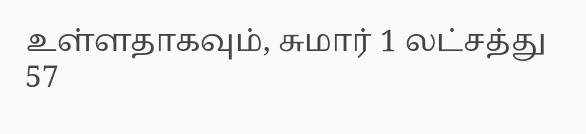உள்ளதாகவும், சுமார் 1 லட்சத்து 57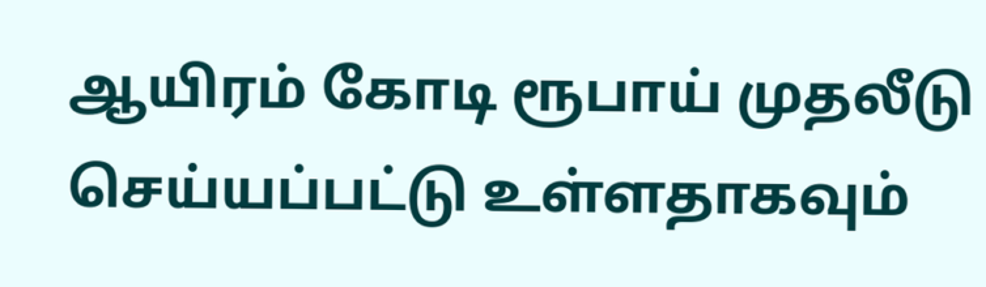ஆயிரம் கோடி ரூபாய் முதலீடு செய்யப்பட்டு உள்ளதாகவும்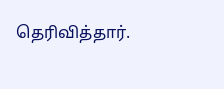தெரிவித்தார்.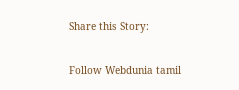Share this Story:

Follow Webdunia tamil